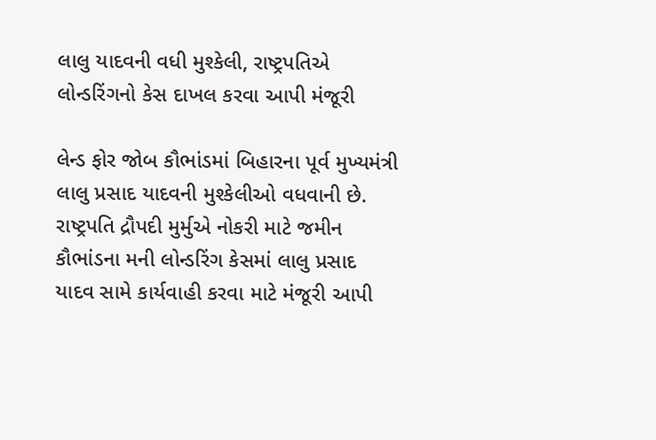લાલુ યાદવની વધી મુશ્કેલી, રાષ્ટ્રપતિએ લોન્ડરિંગનો કેસ દાખલ કરવા આપી મંજૂરી

લેન્ડ ફોર જોબ કૌભાંડમાં બિહારના પૂર્વ મુખ્યમંત્રી લાલુ પ્રસાદ યાદવની મુશ્કેલીઓ વધવાની છે. રાષ્ટ્રપતિ દ્રૌપદી મુર્મુએ નોકરી માટે જમીન કૌભાંડના મની લોન્ડરિંગ કેસમાં લાલુ પ્રસાદ યાદવ સામે કાર્યવાહી કરવા માટે મંજૂરી આપી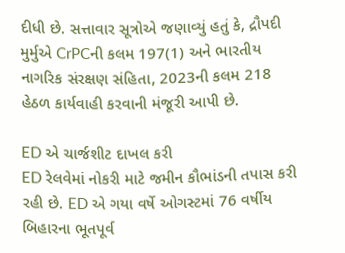દીધી છે. સત્તાવાર સૂત્રોએ જણાવ્યું હતું કે, દ્રૌપદી મુર્મુએ CrPCની કલમ 197(1) અને ભારતીય નાગરિક સંરક્ષણ સંહિતા, 2023ની કલમ 218 હેઠળ કાર્યવાહી કરવાની મંજૂરી આપી છે.

ED એ ચાર્જશીટ દાખલ કરી
ED રેલવેમાં નોકરી માટે જમીન કૌભાંડની તપાસ કરી રહી છે. ED એ ગયા વર્ષે ઓગસ્ટમાં 76 વર્ષીય બિહારના ભૂતપૂર્વ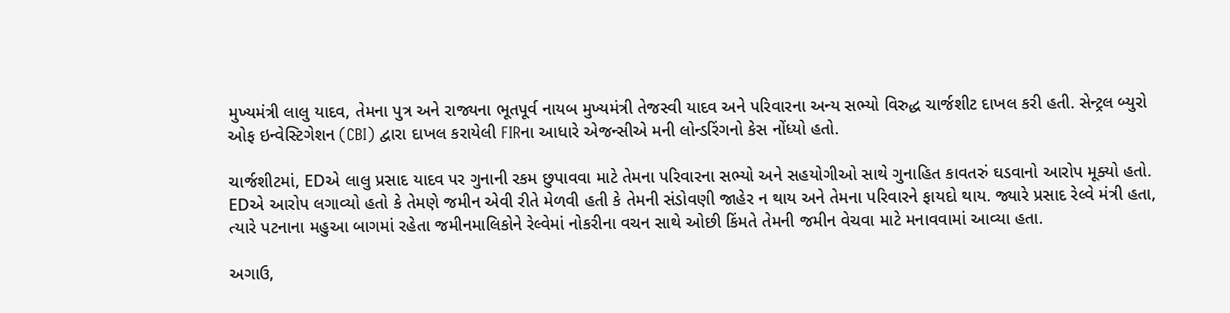મુખ્યમંત્રી લાલુ યાદવ, તેમના પુત્ર અને રાજ્યના ભૂતપૂર્વ નાયબ મુખ્યમંત્રી તેજસ્વી યાદવ અને પરિવારના અન્ય સભ્યો વિરુદ્ધ ચાર્જશીટ દાખલ કરી હતી. સેન્ટ્રલ બ્યુરો ઓફ ઇન્વેસ્ટિગેશન (CBI) દ્વારા દાખલ કરાયેલી FIRના આધારે એજન્સીએ મની લોન્ડરિંગનો કેસ નોંધ્યો હતો.

ચાર્જશીટમાં, EDએ લાલુ પ્રસાદ યાદવ પર ગુનાની રકમ છુપાવવા માટે તેમના પરિવારના સભ્યો અને સહયોગીઓ સાથે ગુનાહિત કાવતરું ઘડવાનો આરોપ મૂક્યો હતો. EDએ આરોપ લગાવ્યો હતો કે તેમણે જમીન એવી રીતે મેળવી હતી કે તેમની સંડોવણી જાહેર ન થાય અને તેમના પરિવારને ફાયદો થાય. જ્યારે પ્રસાદ રેલ્વે મંત્રી હતા, ત્યારે પટનાના મહુઆ બાગમાં રહેતા જમીનમાલિકોને રેલ્વેમાં નોકરીના વચન સાથે ઓછી કિંમતે તેમની જમીન વેચવા માટે મનાવવામાં આવ્યા હતા.

અગાઉ,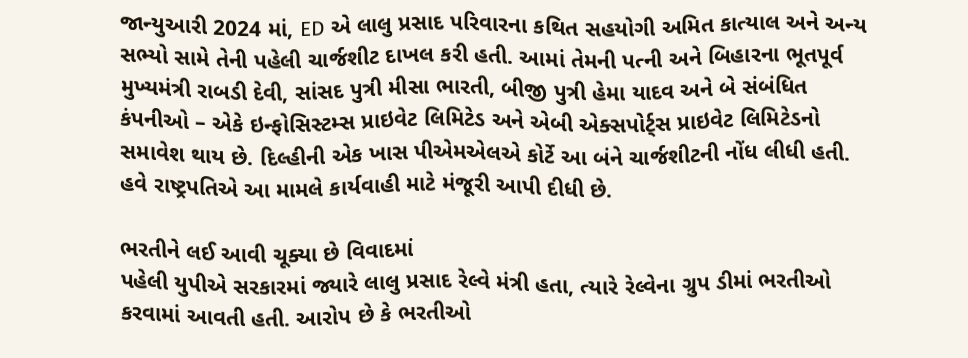જાન્યુઆરી 2024 માં, ED એ લાલુ પ્રસાદ પરિવારના કથિત સહયોગી અમિત કાત્યાલ અને અન્ય સભ્યો સામે તેની પહેલી ચાર્જશીટ દાખલ કરી હતી. આમાં તેમની પત્ની અને બિહારના ભૂતપૂર્વ મુખ્યમંત્રી રાબડી દેવી, સાંસદ પુત્રી મીસા ભારતી, બીજી પુત્રી હેમા યાદવ અને બે સંબંધિત કંપનીઓ – એકે ઇન્ફોસિસ્ટમ્સ પ્રાઇવેટ લિમિટેડ અને એબી એક્સપોર્ટ્સ પ્રાઇવેટ લિમિટેડનો સમાવેશ થાય છે. દિલ્હીની એક ખાસ પીએમએલએ કોર્ટે આ બંને ચાર્જશીટની નોંધ લીધી હતી. હવે રાષ્ટ્રપતિએ આ મામલે કાર્યવાહી માટે મંજૂરી આપી દીધી છે.

ભરતીને લઈ આવી ચૂક્યા છે વિવાદમાં
પહેલી યુપીએ સરકારમાં જ્યારે લાલુ પ્રસાદ રેલ્વે મંત્રી હતા, ત્યારે રેલ્વેના ગ્રુપ ડીમાં ભરતીઓ કરવામાં આવતી હતી. આરોપ છે કે ભરતીઓ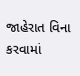જાહેરાત વિના કરવામાં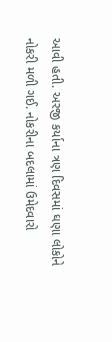આવી હતી. અરજી કર્યાના ત્રણ દિવસમાં ઘણા લોકોને નોકરી મળી ગઈ. નોકરીના બદલામાં ઉમેદવારો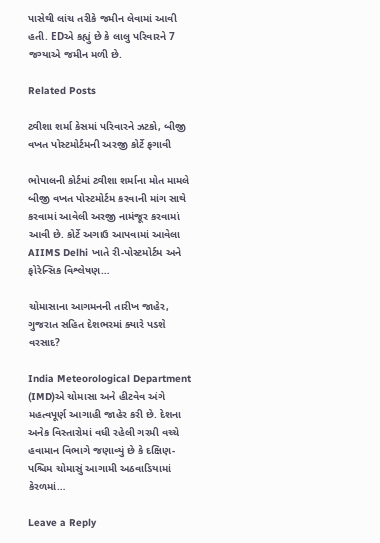પાસેથી લાંચ તરીકે જમીન લેવામાં આવી હતી. EDએ કહ્યું છે કે લાલુ પરિવારને 7 જગ્યાએ જમીન મળી છે.

Related Posts

ટ્વીશા શર્મા કેસમાં પરિવારને ઝટકો, બીજી વખત પોસ્ટમોર્ટમની અરજી કોર્ટે ફગાવી

ભોપાલની કોર્ટમાં ટ્વીશા શર્માના મોત મામલે બીજી વખત પોસ્ટમોર્ટમ કરવાની માંગ સાથે કરવામાં આવેલી અરજી નામંજૂર કરવામાં આવી છે. કોર્ટે અગાઉ આપવામાં આવેલા AIIMS Delhi ખાતે રી-પોસ્ટમોર્ટમ અને ફોરેન્સિક વિશ્લેષણ…

ચોમાસાના આગમનની તારીખ જાહેર, ગુજરાત સહિત દેશભરમાં ક્યારે પડશે વરસાદ?

India Meteorological Department (IMD)એ ચોમાસા અને હીટવેવ અંગે મહત્વપૂર્ણ આગાહી જાહેર કરી છે. દેશના અનેક વિસ્તારોમાં વધી રહેલી ગરમી વચ્ચે હવામાન વિભાગે જણાવ્યું છે કે દક્ષિણ-પશ્ચિમ ચોમાસું આગામી અઠવાડિયામાં કેરળમાં…

Leave a Reply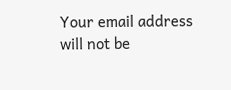Your email address will not be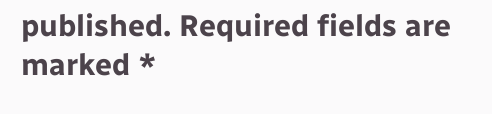published. Required fields are marked *